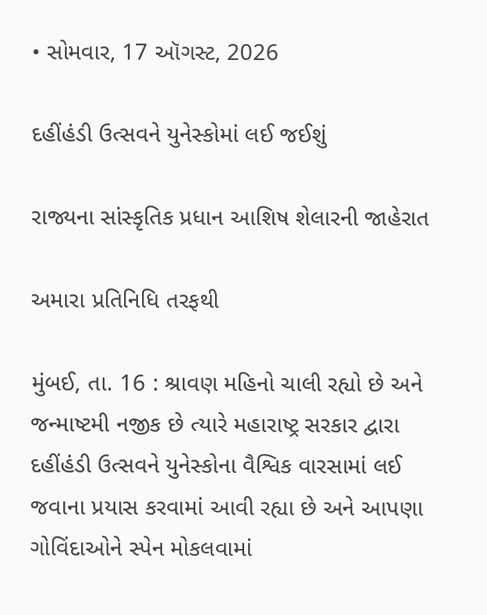• સોમવાર, 17 ઑગસ્ટ, 2026

દહીંહંડી ઉત્સવને યુનેસ્કોમાં લઈ જઈશું

રાજ્યના સાંસ્કૃતિક પ્રધાન આશિષ શેલારની જાહેરાત

અમારા પ્રતિનિધિ તરફથી

મુંબઈ, તા. 16 : શ્રાવણ મહિનો ચાલી રહ્યો છે અને જન્માષ્ટમી નજીક છે ત્યારે મહારાષ્ટ્ર સરકાર દ્વારા દહીંહંડી ઉત્સવને યુનેસ્કોના વૈશ્વિક વારસામાં લઈ જવાના પ્રયાસ કરવામાં આવી રહ્યા છે અને આપણા ગોવિંદાઓને સ્પેન મોકલવામાં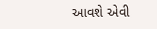આવશે એવી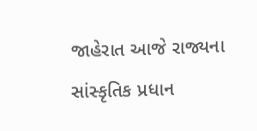જાહેરાત આજે રાજ્યના સાંસ્કૃતિક પ્રધાન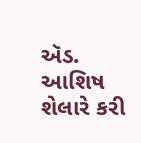ઍડ. આશિષ શેલારે કરી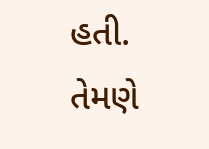હતી. તેમણે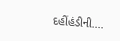દહીંહંડીની....